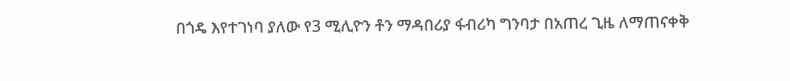በጎዴ እየተገነባ ያለው የ3 ሚሊዮን ቶን ማዳበሪያ ፋብሪካ ግንባታ በአጠረ ጊዜ ለማጠናቀቅ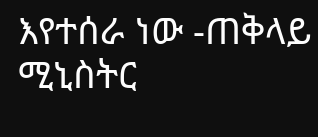እየተሰራ ነው -ጠቅላይ ሚኒስትር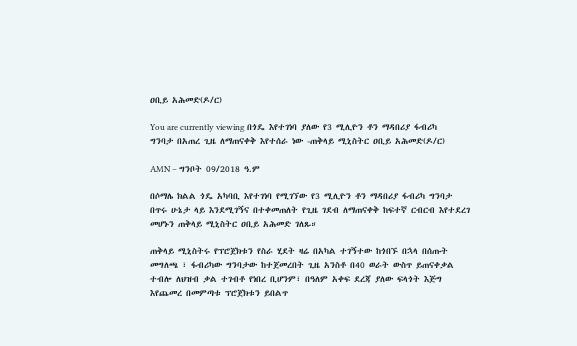ዐቢይ አሕመድ(ዶ/ር)

You are currently viewing በጎዴ እየተገነባ ያለው የ3 ሚሊዮን ቶን ማዳበሪያ ፋብሪካ ግንባታ በአጠረ ጊዜ ለማጠናቀቅ እየተሰራ ነው -ጠቅላይ ሚኒስትር ዐቢይ አሕመድ(ዶ/ር)

AMN – ግንቦት 09/2018 ዓ.ም

በሶማሌ ክልል ጎዴ አካባቢ እየተገነባ የሚገኘው የ3 ሚሊዮን ቶን ማዳበሪያ ፋብሪካ ግንባታ በጥሩ ሁኔታ ላይ እንደሚገኝና በተቀመጠለት የጊዜ ገደብ ለማጠናቀቅ ከፍተኛ ርብርብ እየተደረገ መሆኑን ጠቅላይ ሚኒስትር ዐቢይ አሕመድ ገለጹ።

ጠቅላይ ሚኒስትሩ የፕሮጀክቱን የስራ ሂደት ዛሬ በአካል ተገኝተው ከጎበኙ በኋላ በሰጡት መግለጫ ፣ ፋብሪካው ግንባታው ከተጀመረበት ጊዜ አንስቶ በ40 ወራት ውስጥ ይጠናቀቃል ተብሎ ለህዝብ ቃል ተገብቶ የነበረ ቢሆንም፣ በዓለም አቀፍ ደረጃ ያለው ፍላጎት እጅግ እየጨመረ በመምጣቱ ፕሮጀክቱን ይበልጥ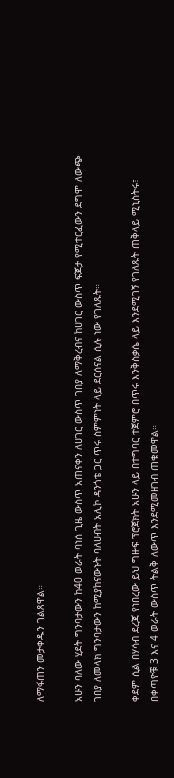ለማፋጠን መታቀዱን ገልጸዋል።

አሁን ባለው ሂደት ግንባታውን ከ40 ወራት ባነሰ ጊዜ ውስጥ አጠናቀን ለሀገር ውስጥ ገበያ ለማቅረብና ከሀገር ውስጥ ፍጆታ የሚተርፈውን ደግሞ ለውጭ ገበያ ለመላክ ግንባታውን ከሚያከናውኑት ባለሀብት አሊኮ ዳንጎቴ ጋር ጥሩ ስምምነት ላይ ደርሰናል ሲሉ ነው የገለጹት።

ቀደም ሲል በሃሳብ ደረጃ የነበረው ይህ ግዙፍ ፕሮጀክት አሁን ላይ በተግባር ተጀምሮ በጥሩ እንቅስቃሴ ላይ እንደሚገኝ የገለጹት ጠቅላይ ሚኒስትሩ፣ በቀጣዮቹ 3 እና 4 ወራት ውስጥ ትልቅ ለውጥ እንደሚመዘገብ ጠቁመዋል።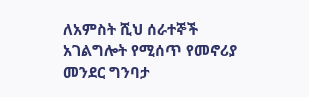ለአምስት ሺህ ሰራተኞች አገልግሎት የሚሰጥ የመኖሪያ መንደር ግንባታ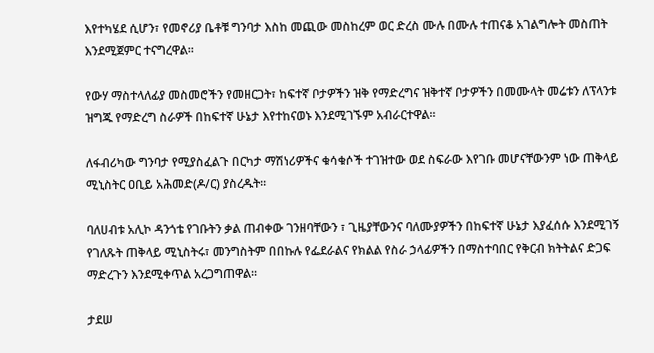እየተካሄደ ሲሆን፣ የመኖሪያ ቤቶቹ ግንባታ እስከ መጪው መስከረም ወር ድረስ ሙሉ በሙሉ ተጠናቆ አገልግሎት መስጠት እንደሚጀምር ተናግረዋል።

የውሃ ማስተላለፊያ መስመሮችን የመዘርጋት፣ ከፍተኛ ቦታዎችን ዝቅ የማድረግና ዝቅተኛ ቦታዎችን በመሙላት መሬቱን ለፕላንቱ ዝግጁ የማድረግ ስራዎች በከፍተኛ ሁኔታ እየተከናወኑ እንደሚገኙም አብራርተዋል።

ለፋብሪካው ግንባታ የሚያስፈልጉ በርካታ ማሽነሪዎችና ቁሳቁሶች ተገዝተው ወደ ስፍራው እየገቡ መሆናቸውንም ነው ጠቅላይ ሚኒስትር ዐቢይ አሕመድ(ዶ/ር) ያስረዱት።

ባለሀብቱ አሊኮ ዳንጎቴ የገቡትን ቃል ጠብቀው ገንዘባቸውን ፣ ጊዜያቸውንና ባለሙያዎችን በከፍተኛ ሁኔታ እያፈሰሱ እንደሚገኝ የገለጹት ጠቅላይ ሚኒስትሩ፣ መንግስትም በበኩሉ የፌደራልና የክልል የስራ ኃላፊዎችን በማስተባበር የቅርብ ክትትልና ድጋፍ ማድረጉን እንደሚቀጥል አረጋግጠዋል።

ታደሠ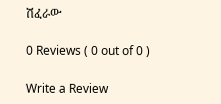ሽፈራው

0 Reviews ( 0 out of 0 )

Write a Review